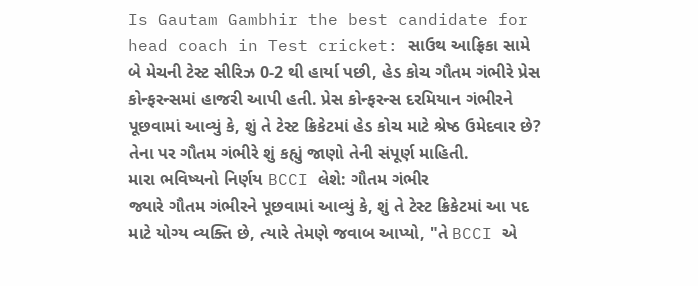Is Gautam Gambhir the best candidate for head coach in Test cricket: સાઉથ આફ્રિકા સામે બે મેચની ટેસ્ટ સીરિઝ 0-2 થી હાર્યા પછી, હેડ કોચ ગૌતમ ગંભીરે પ્રેસ કોન્ફરન્સમાં હાજરી આપી હતી. પ્રેસ કોન્ફરન્સ દરમિયાન ગંભીરને પૂછવામાં આવ્યું કે, શું તે ટેસ્ટ ક્રિકેટમાં હેડ કોચ માટે શ્રેષ્ઠ ઉમેદવાર છે? તેના પર ગૌતમ ગંભીરે શું કહ્યું જાણો તેની સંપૂર્ણ માહિતી.
મારા ભવિષ્યનો નિર્ણય BCCI લેશે: ગૌતમ ગંભીર
જ્યારે ગૌતમ ગંભીરને પૂછવામાં આવ્યું કે, શું તે ટેસ્ટ ક્રિકેટમાં આ પદ માટે યોગ્ય વ્યક્તિ છે, ત્યારે તેમણે જવાબ આપ્યો, "તે BCCI એ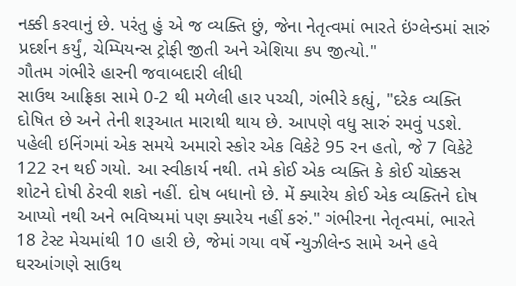નક્કી કરવાનું છે. પરંતુ હું એ જ વ્યક્તિ છું, જેના નેતૃત્વમાં ભારતે ઇંગ્લેન્ડમાં સારું પ્રદર્શન કર્યું, ચેમ્પિયન્સ ટ્રોફી જીતી અને એશિયા કપ જીત્યો."
ગૌતમ ગંભીરે હારની જવાબદારી લીધી
સાઉથ આફ્રિકા સામે 0-2 થી મળેલી હાર પચ્ચી, ગંભીરે કહ્યું, "દરેક વ્યક્તિ દોષિત છે અને તેની શરૂઆત મારાથી થાય છે. આપણે વધુ સારું રમવું પડશે. પહેલી ઇનિંગમાં એક સમયે અમારો સ્કોર એક વિકેટે 95 રન હતો, જે 7 વિકેટે 122 રન થઈ ગયો. આ સ્વીકાર્ય નથી. તમે કોઈ એક વ્યક્તિ કે કોઈ ચોક્કસ શોટને દોષી ઠેરવી શકો નહીં. દોષ બધાનો છે. મેં ક્યારેય કોઈ એક વ્યક્તિને દોષ આપ્યો નથી અને ભવિષ્યમાં પણ ક્યારેય નહીં કરું." ગંભીરના નેતૃત્વમાં, ભારતે 18 ટેસ્ટ મેચમાંથી 10 હારી છે, જેમાં ગયા વર્ષે ન્યુઝીલેન્ડ સામે અને હવે ઘરઆંગણે સાઉથ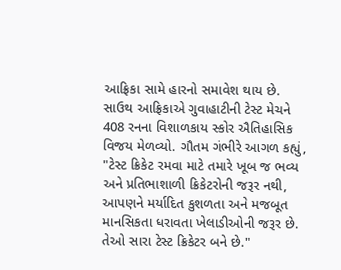આફ્રિકા સામે હારનો સમાવેશ થાય છે. સાઉથ આફ્રિકાએ ગુવાહાટીની ટેસ્ટ મેચને 408 રનના વિશાળકાય સ્કોર ઐતિહાસિક વિજય મેળવ્યો. ગૌતમ ગંભીરે આગળ કહ્યું, "ટેસ્ટ ક્રિકેટ રમવા માટે તમારે ખૂબ જ ભવ્ય અને પ્રતિભાશાળી ક્રિકેટરોની જરૂર નથી, આપણને મર્યાદિત કુશળતા અને મજબૂત માનસિકતા ધરાવતા ખેલાડીઓની જરૂર છે. તેઓ સારા ટેસ્ટ ક્રિકેટર બને છે."